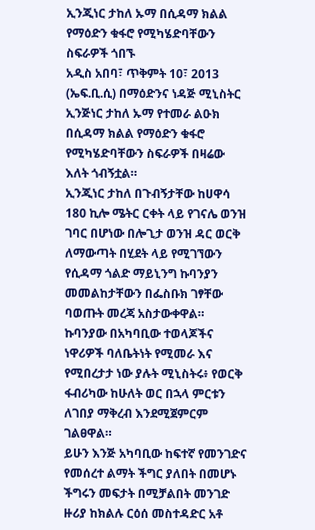ኢንጂነር ታከለ ኡማ በሲዳማ ክልል የማዕድን ቁፋሮ የሚካሄድባቸውን ስፍራዎች ጎበኙ
አዲስ አበባ፣ ጥቅምት 10፣ 2013 (ኤፍ.ቢ.ሲ) በማዕድንና ነዳጅ ሚኒስትር ኢንጅነር ታከለ ኡማ የተመራ ልዑክ በሲዳማ ክልል የማዕድን ቁፋሮ የሚካሄድባቸውን ስፍራዎች በዛሬው እለት ጎብኝቷል።
ኢንጂነር ታከለ በጉብኝታቸው ከሀዋሳ 180 ኪሎ ሜትር ርቀት ላይ የገናሌ ወንዝ ገባር በሆነው በሎጊታ ወንዝ ዳር ወርቅ ለማውጣት በሂደት ላይ የሚገኘውን የሲዳማ ጎልድ ማይኒንግ ኩባንያን መመልከታቸውን በፌስቡክ ገፃቸው ባወጡት መረጃ አስታውቀዋል።
ኩባንያው በአካባቢው ተወላጆችና ነዋሪዎች ባለቤትነት የሚመራ እና የሚበረታታ ነው ያሉት ሚኒስትሩ፥ የወርቅ ፋብሪካው ከሁለት ወር በኋላ ምርቱን ለገበያ ማቅረብ እንደሚጀምርም ገልፀዋል።
ይሁን እንጅ አካባቢው ከፍተኛ የመንገድና የመሰረተ ልማት ችግር ያለበት በመሆኑ ችግሩን መፍታት በሚቻልበት መንገድ ዙሪያ ከክልሉ ርዕሰ መስተዳድር አቶ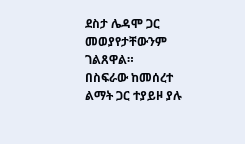ደስታ ሌዳሞ ጋር መወያየታቸውንም ገልጸዋል።
በስፍራው ከመሰረተ ልማት ጋር ተያይዞ ያሉ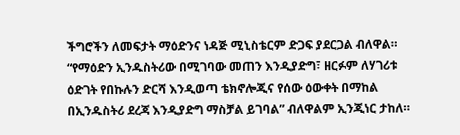ችግሮችን ለመፍታት ማዕድንና ነዳጅ ሚኒስቴርም ድጋፍ ያደርጋል ብለዋል።
“የማዕድን ኢንዱስትሪው በሚገባው መጠን እንዲያድግ፣ ዘርፉም ለሃገሪቱ ዕድገት የበኩሉን ድርሻ እንዲወጣ ቴክኖሎጂና የሰው ዕውቀት በማከል በኢንዱስትሪ ደረጃ እንዲያድግ ማስቻል ይገባል” ብለዋልም ኢንጂነር ታከለ።